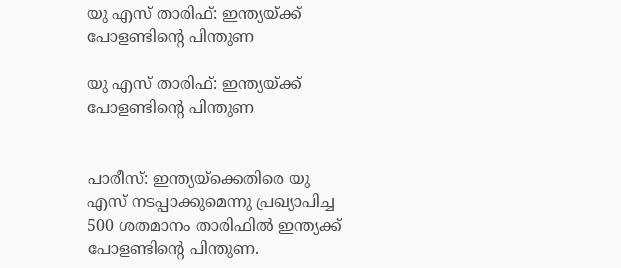യു എസ് താരിഫ്: ഇന്ത്യയ്ക്ക് പോളണ്ടിന്റെ പിന്തുണ

യു എസ് താരിഫ്: ഇന്ത്യയ്ക്ക് പോളണ്ടിന്റെ പിന്തുണ


പാരീസ്: ഇന്ത്യയ്‌ക്കെതിരെ യു എസ് നടപ്പാക്കുമെന്നു പ്രഖ്യാപിച്ച 500 ശതമാനം താരിഫില്‍ ഇന്ത്യക്ക് പോളണ്ടിന്റെ പിന്തുണ.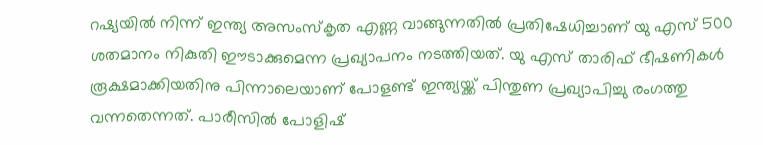റഷ്യയില്‍ നിന്ന് ഇന്ത്യ അസംസ്‌കൃത എണ്ണ വാങ്ങുന്നതില്‍ പ്രതിഷേധിച്ചാണ് യു എസ് 500 ശതമാനം നികുതി ഈടാക്കുമെന്ന പ്രഖ്യാപനം നടത്തിയത്. യു എസ് താരിഫ് ഭീഷണികള്‍ രൂക്ഷമാക്കിയതിനു പിന്നാലെയാണ് പോളണ്ട് ഇന്ത്യയ്ക്ക് പിന്തുണ പ്രഖ്യാപിച്ചു രംഗത്തു വന്നതെന്നത്. പാരീസില്‍ പോളിഷ്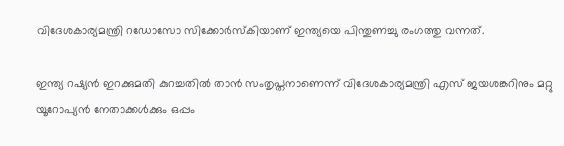വിദേശകാര്യമന്ത്രി റഡോസോ സിക്കോര്‍സ്‌കിയാണ് ഇന്ത്യയെ പിന്തുണച്ചു രംഗത്തു വന്നത്.

ഇന്ത്യ റഷ്യന്‍ ഇറക്കുമതി കുറച്ചതില്‍ താന്‍ സംതൃപ്തനാണെന്ന് വിദേശകാര്യമന്ത്രി എസ് ജയശങ്കറിനും മറ്റു യൂറോപ്യന്‍ നേതാക്കള്‍ക്കും ഒപ്പം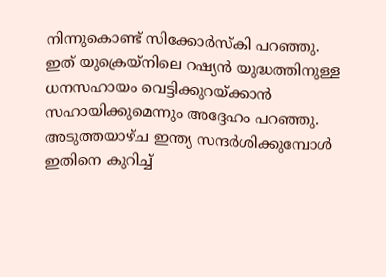നിന്നുകൊണ്ട് സിക്കോര്‍സ്‌കി പറഞ്ഞു. ഇത് യുക്രെയ്‌നിലെ റഷ്യന്‍ യുദ്ധത്തിനുള്ള ധനസഹായം വെട്ടിക്കുറയ്ക്കാന്‍ സഹായിക്കുമെന്നും അദ്ദേഹം പറഞ്ഞു. അടുത്തയാഴ്ച ഇന്ത്യ സന്ദര്‍ശിക്കുമ്പോള്‍ ഇതിനെ കുറിച്ച്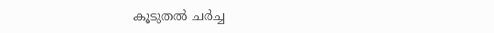കൂടുതല്‍ ചര്‍ച്ച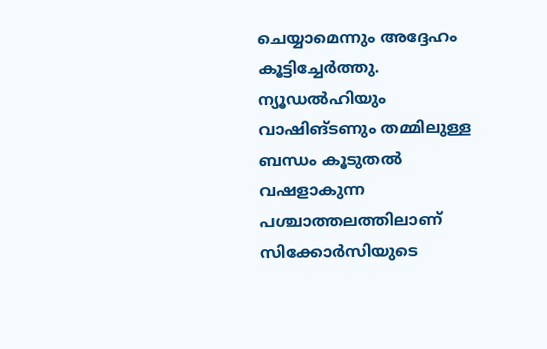ചെയ്യാമെന്നും അദ്ദേഹം കൂട്ടിച്ചേര്‍ത്തു. ന്യൂഡല്‍ഹിയും വാഷിങ്ടണും തമ്മിലുള്ള ബന്ധം കൂടുതല്‍ വഷളാകുന്ന പശ്ചാത്തലത്തിലാണ് സിക്കോര്‍സിയുടെ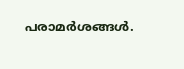പരാമര്‍ശങ്ങള്‍.